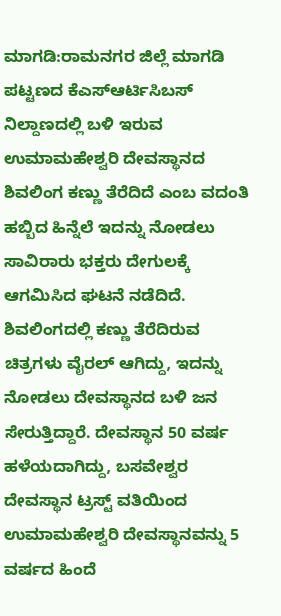ಮಾಗಡಿ:ರಾಮನಗರ ಜಿಲ್ಲೆ ಮಾಗಡಿ ಪಟ್ಟಣದ ಕೆಎಸ್ಆರ್ಟಿಸಿಬಸ್ ನಿಲ್ದಾಣದಲ್ಲಿ ಬಳಿ ಇರುವ ಉಮಾಮಹೇಶ್ವರಿ ದೇವಸ್ಥಾನದ ಶಿವಲಿಂಗ ಕಣ್ಣು ತೆರೆದಿದೆ ಎಂಬ ವದಂತಿ ಹಬ್ಬಿದ ಹಿನ್ನೆಲೆ ಇದನ್ನು ನೋಡಲು ಸಾವಿರಾರು ಭಕ್ತರು ದೇಗುಲಕ್ಕೆ ಆಗಮಿಸಿದ ಘಟನೆ ನಡೆದಿದೆ.
ಶಿವಲಿಂಗದಲ್ಲಿ ಕಣ್ಣು ತೆರೆದಿರುವ ಚಿತ್ರಗಳು ವೈರಲ್ ಆಗಿದ್ದು, ಇದನ್ನು ನೋಡಲು ದೇವಸ್ಥಾನದ ಬಳಿ ಜನ ಸೇರುತ್ತಿದ್ದಾರೆ. ದೇವಸ್ಥಾನ 50 ವರ್ಷ ಹಳೆಯದಾಗಿದ್ದು, ಬಸವೇಶ್ವರ ದೇವಸ್ಥಾನ ಟ್ರಸ್ಟ್ ವತಿಯಿಂದ ಉಮಾಮಹೇಶ್ವರಿ ದೇವಸ್ಥಾನವನ್ನು 5 ವರ್ಷದ ಹಿಂದೆ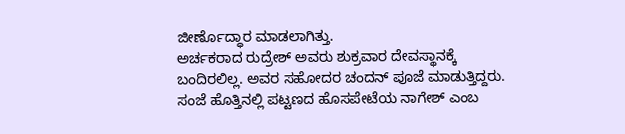ಜೀರ್ಣೊದ್ಧಾರ ಮಾಡಲಾಗಿತ್ತು.
ಅರ್ಚಕರಾದ ರುದ್ರೇಶ್ ಅವರು ಶುಕ್ರವಾರ ದೇವಸ್ಥಾನಕ್ಕೆ ಬಂದಿರಲಿಲ್ಲ. ಅವರ ಸಹೋದರ ಚಂದನ್ ಪೂಜೆ ಮಾಡುತ್ತಿದ್ದರು. ಸಂಜೆ ಹೊತ್ತಿನಲ್ಲಿ ಪಟ್ಟಣದ ಹೊಸಪೇಟೆಯ ನಾಗೇಶ್ ಎಂಬ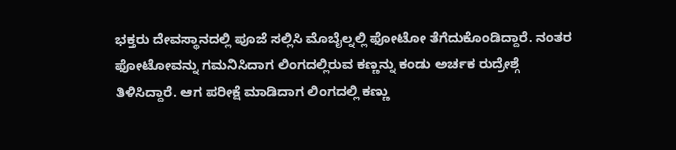ಭಕ್ತರು ದೇವಸ್ಥಾನದಲ್ಲಿ ಪೂಜೆ ಸಲ್ಲಿಸಿ ಮೊಬೈಲ್ನಲ್ಲಿ ಫೋಟೋ ತೆಗೆದುಕೊಂಡಿದ್ದಾರೆ. ನಂತರ ಫೋಟೋವನ್ನು ಗಮನಿಸಿದಾಗ ಲಿಂಗದಲ್ಲಿರುವ ಕಣ್ಣನ್ನು ಕಂಡು ಅರ್ಚಕ ರುದ್ರೇಶ್ಗೆ ತಿಳಿಸಿದ್ದಾರೆ. ಆಗ ಪರೀಕ್ಷೆ ಮಾಡಿದಾಗ ಲಿಂಗದಲ್ಲಿ ಕಣ್ಣು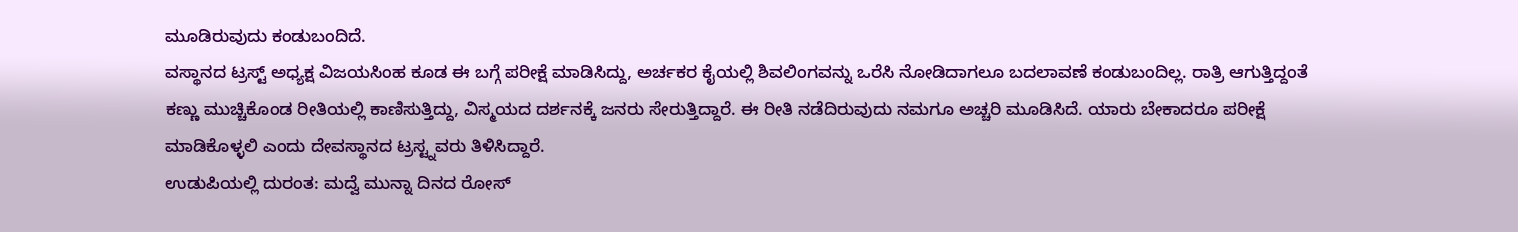ಮೂಡಿರುವುದು ಕಂಡುಬಂದಿದೆ.
ವಸ್ಥಾನದ ಟ್ರಸ್ಟ್ ಅಧ್ಯಕ್ಷ ವಿಜಯಸಿಂಹ ಕೂಡ ಈ ಬಗ್ಗೆ ಪರೀಕ್ಷೆ ಮಾಡಿಸಿದ್ದು, ಅರ್ಚಕರ ಕೈಯಲ್ಲಿ ಶಿವಲಿಂಗವನ್ನು ಒರೆಸಿ ನೋಡಿದಾಗಲೂ ಬದಲಾವಣೆ ಕಂಡುಬಂದಿಲ್ಲ. ರಾತ್ರಿ ಆಗುತ್ತಿದ್ದಂತೆ ಕಣ್ಣು ಮುಚ್ಚಿಕೊಂಡ ರೀತಿಯಲ್ಲಿ ಕಾಣಿಸುತ್ತಿದ್ದು, ವಿಸ್ಮಯದ ದರ್ಶನಕ್ಕೆ ಜನರು ಸೇರುತ್ತಿದ್ದಾರೆ. ಈ ರೀತಿ ನಡೆದಿರುವುದು ನಮಗೂ ಅಚ್ಚರಿ ಮೂಡಿಸಿದೆ. ಯಾರು ಬೇಕಾದರೂ ಪರೀಕ್ಷೆ ಮಾಡಿಕೊಳ್ಳಲಿ ಎಂದು ದೇವಸ್ಥಾನದ ಟ್ರಸ್ಟ್ನವರು ತಿಳಿಸಿದ್ದಾರೆ.
ಉಡುಪಿಯಲ್ಲಿ ದುರಂತ: ಮದ್ವೆ ಮುನ್ನಾ ದಿನದ ರೋಸ್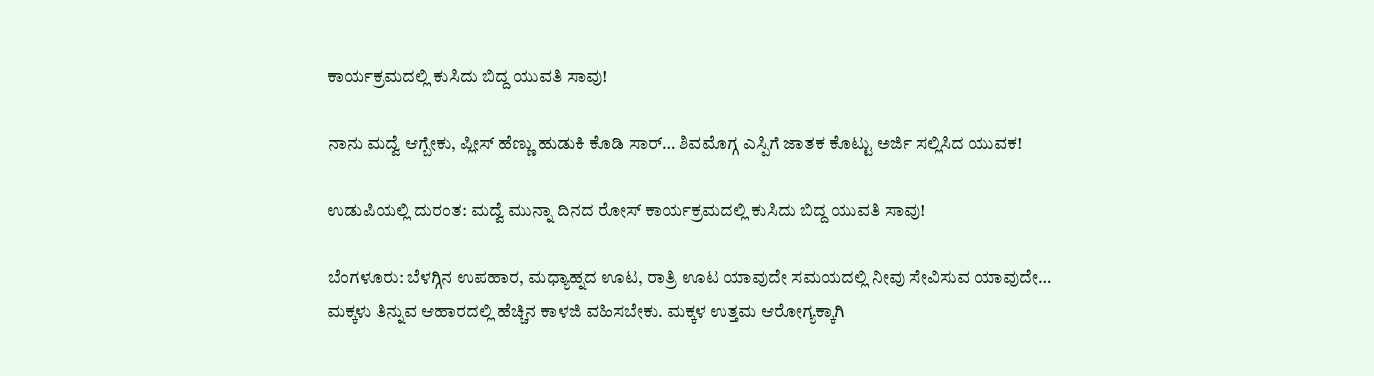ಕಾರ್ಯಕ್ರಮದಲ್ಲಿ ಕುಸಿದು ಬಿದ್ದ ಯುವತಿ ಸಾವು!

ನಾನು ಮದ್ವೆ ಆಗ್ಬೇಕು, ಪ್ಲೀಸ್ ಹೆಣ್ಣು ಹುಡುಕಿ ಕೊಡಿ ಸಾರ್… ಶಿವಮೊಗ್ಗ ಎಸ್ಪಿಗೆ ಜಾತಕ ಕೊಟ್ಟು ಅರ್ಜಿ ಸಲ್ಲಿಸಿದ ಯುವಕ!

ಉಡುಪಿಯಲ್ಲಿ ದುರಂತ: ಮದ್ವೆ ಮುನ್ನಾ ದಿನದ ರೋಸ್ ಕಾರ್ಯಕ್ರಮದಲ್ಲಿ ಕುಸಿದು ಬಿದ್ದ ಯುವತಿ ಸಾವು!

ಬೆಂಗಳೂರು: ಬೆಳಗ್ಗಿನ ಉಪಹಾರ, ಮಧ್ಯಾಹ್ನದ ಊಟ, ರಾತ್ರಿ ಊಟ ಯಾವುದೇ ಸಮಯದಲ್ಲಿ ನೀವು ಸೇವಿಸುವ ಯಾವುದೇ…
ಮಕ್ಕಳು ತಿನ್ನುವ ಆಹಾರದಲ್ಲಿ ಹೆಚ್ಚಿನ ಕಾಳಜಿ ವಹಿಸಬೇಕು. ಮಕ್ಕಳ ಉತ್ತಮ ಆರೋಗ್ಯಕ್ಕಾಗಿ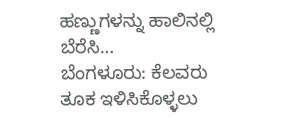ಹಣ್ಣುಗಳನ್ನು ಹಾಲಿನಲ್ಲಿ ಬೆರೆಸಿ…
ಬೆಂಗಳೂರು: ಕೆಲವರು ತೂಕ ಇಳಿಸಿಕೊಳ್ಳಲು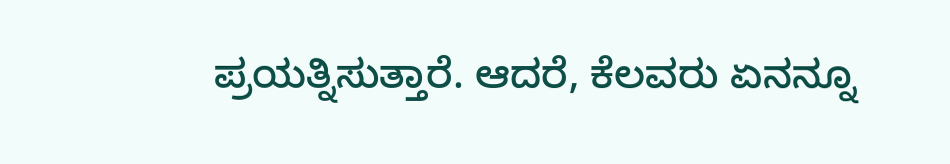ಪ್ರಯತ್ನಿಸುತ್ತಾರೆ. ಆದರೆ, ಕೆಲವರು ಏನನ್ನೂ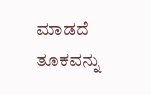ಮಾಡದೆ ತೂಕವನ್ನು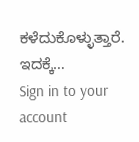ಕಳೆದುಕೊಳ್ಳುತ್ತಾರೆ. ಇದಕ್ಕೆ…
Sign in to your account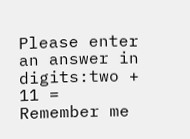Please enter an answer in digits:two + 11 =
Remember me